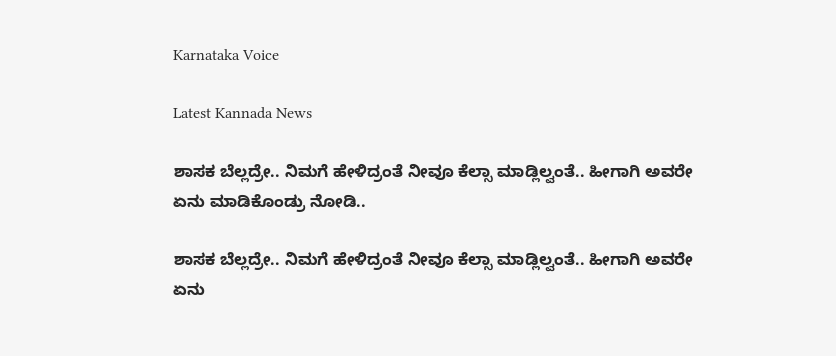Karnataka Voice

Latest Kannada News

ಶಾಸಕ ಬೆಲ್ಲದ್ರೇ.. ನಿಮಗೆ ಹೇಳಿದ್ರಂತೆ ನೀವೂ ಕೆಲ್ಸಾ ಮಾಡ್ಲಿಲ್ವಂತೆ.. ಹೀಗಾಗಿ ಅವರೇ ಏನು ಮಾಡಿಕೊಂಡ್ರು ನೋಡಿ..

ಶಾಸಕ ಬೆಲ್ಲದ್ರೇ.. ನಿಮಗೆ ಹೇಳಿದ್ರಂತೆ ನೀವೂ ಕೆಲ್ಸಾ ಮಾಡ್ಲಿಲ್ವಂತೆ.. ಹೀಗಾಗಿ ಅವರೇ ಏನು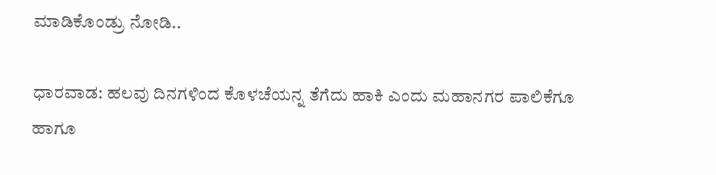ಮಾಡಿಕೊಂಡ್ರು ನೋಡಿ..

ಧಾರವಾಡ: ಹಲವು ದಿನಗಳಿಂದ ಕೊಳಚೆಯನ್ನ ತೆಗೆದು ಹಾಕಿ ಎಂದು ಮಹಾನಗರ ಪಾಲಿಕೆಗೂ ಹಾಗೂ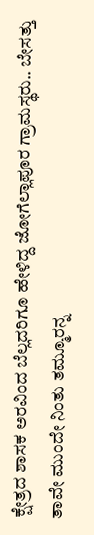ಕ್ಷೇತ್ರದ ಶಾಸಕ ಅರವಿಂದ ಬೆಲ್ಲದರಿಗೂ ಹೇಳಿದ್ದ ಜೋಗೆಲ್ಲಾಪೂರ ಗ್ರಾಮಸ್ಥರು.. ಬೇಸತ್ತು ತಾವೇ ಮುಂದೇ ನಿಂತು ತಮ್ಮೂರನ್ನ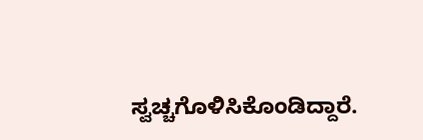ಸ್ವಚ್ಚಗೊಳಿಸಿಕೊಂಡಿದ್ದಾರೆ.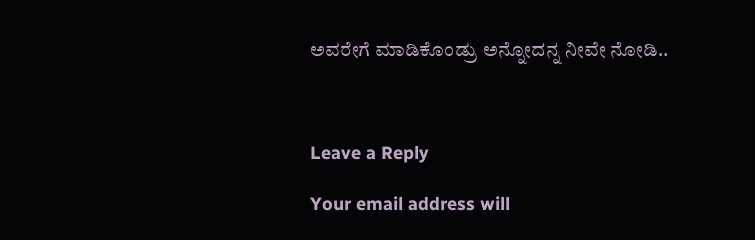ಅವರೇಗೆ ಮಾಡಿಕೊಂಡ್ರು ಅನ್ನೋದನ್ನ ನೀವೇ ನೋಡಿ..



Leave a Reply

Your email address will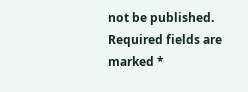not be published. Required fields are marked *